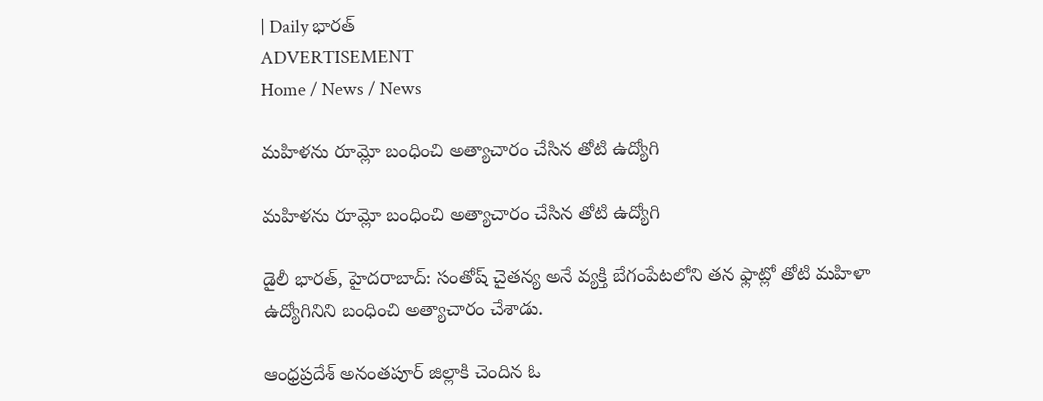| Daily భారత్
ADVERTISEMENT
Home / News / News

మహిళను రూమ్లో బంధించి అత్యాచారం చేసిన తోటి ఉద్యోగి

మహిళను రూమ్లో బంధించి అత్యాచారం చేసిన తోటి ఉద్యోగి

డైలీ భారత్, హైదరాబాద్: సంతోష్ చైతన్య అనే వ్యక్తి బేగంపేటలోని తన ఫ్లాట్లో తోటి మహిళా ఉద్యోగినిని బంధించి అత్యాచారం చేశాడు.

ఆంధ్రప్రదేశ్ అనంతపూర్ జిల్లాకి చెందిన ఓ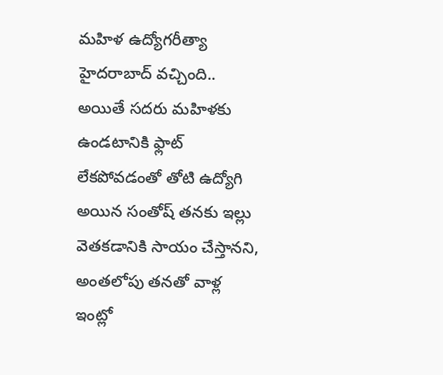మహిళ ఉద్యోగరీత్యా  హైదరాబాద్ వచ్చింది.. అయితే సదరు మహిళకు ఉండటానికి ఫ్లాట్ లేకపోవడంతో తోటి ఉద్యోగి అయిన సంతోష్ తనకు ఇల్లు వెతకడానికి సాయం చేస్తానని, అంతలోపు తనతో వాళ్ల ఇంట్లో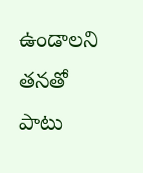ఉండాలని తనతో పాటు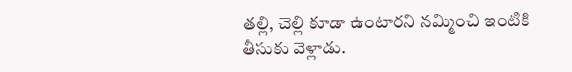తల్లి, చెల్లి కూడా ఉంటారని నమ్మించి ఇంటికి తీసుకు వెళ్లాడు.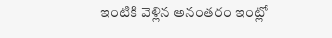ఇంటికి వెళ్లిన అనంతరం ఇంట్లో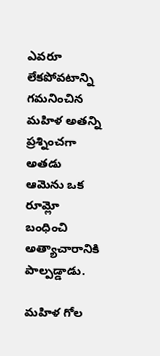ఎవరూ లేకపోవటాన్ని గమనించిన మహిళ అతన్ని ప్రశ్నించగా అతడు ఆమెను ఒక రూమ్లో బంధించి అత్యాచారానికి పాల్పడ్డాడు.

మహిళ గోల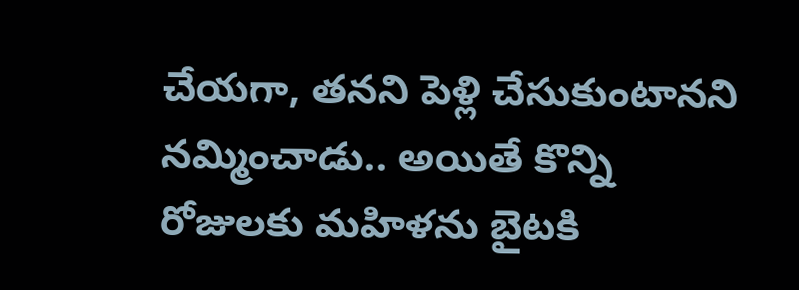చేయగా, తనని పెళ్లి చేసుకుంటానని నమ్మించాడు.. అయితే కొన్ని రోజులకు మహిళను బైటకి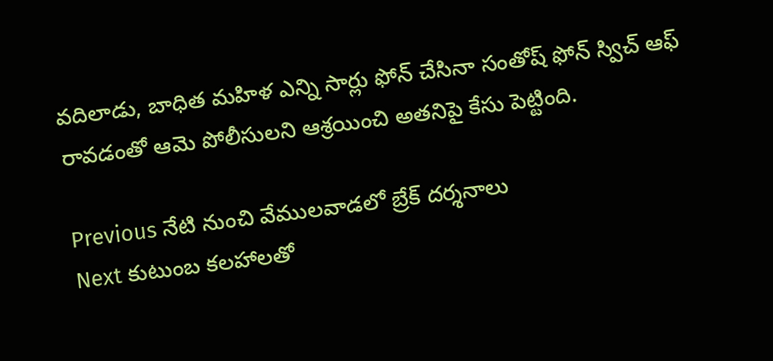వదిలాడు, బాధిత మహిళ ఎన్ని సార్లు ఫోన్ చేసినా సంతోష్ ఫోన్ స్విచ్ ఆఫ్ రావడంతో ఆమె పోలీసులని ఆశ్రయించి అతనిపై కేసు పెట్టింది.

Previous నేటి నుంచి వేములవాడలో బ్రేక్ దర్శనాలు
Next కుటుంబ కలహాలతో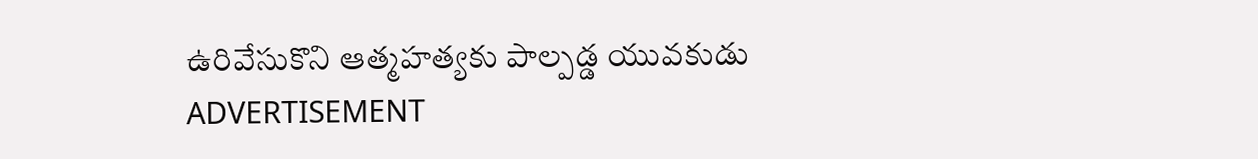ఉరివేసుకొని ఆత్మహత్యకు పాల్పడ్డ యువకుడు
ADVERTISEMENT